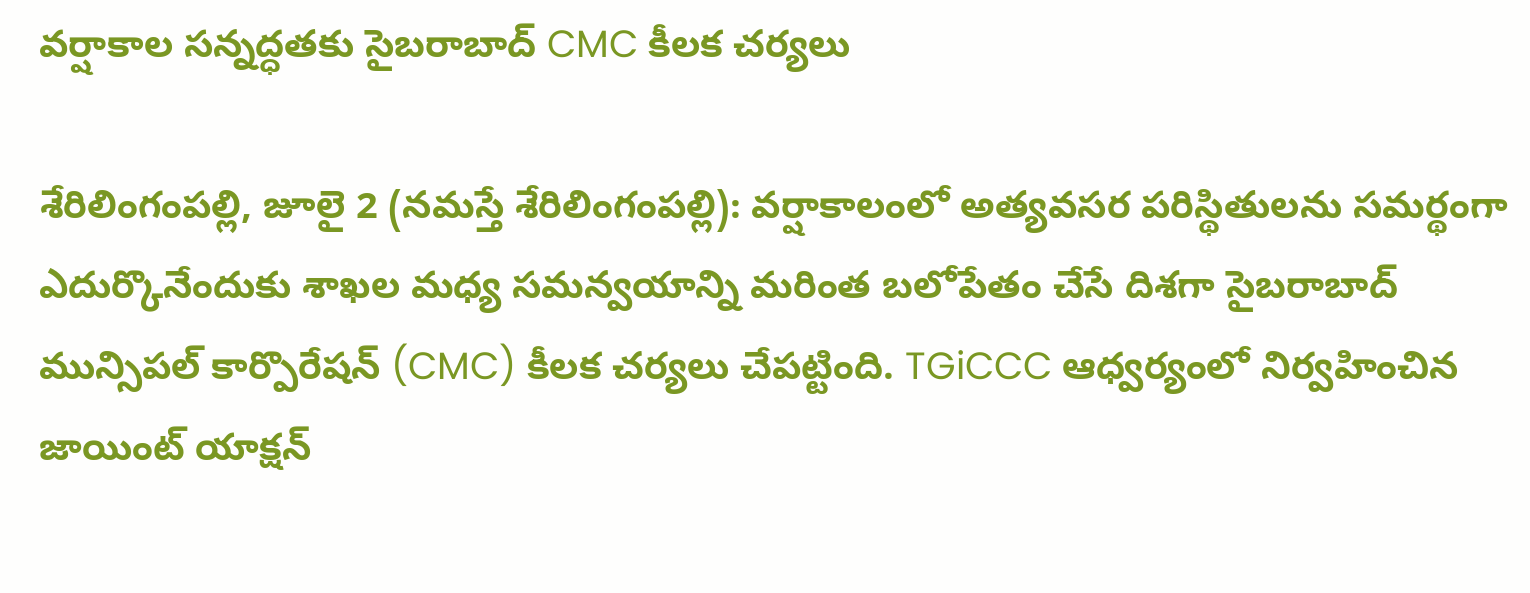వర్షాకాల సన్నద్ధతకు సైబరాబాద్ CMC కీలక చర్యలు

శేరిలింగంప‌ల్లి, జూలై 2 (న‌మ‌స్తే శేరిలింగంప‌ల్లి): వర్షాకాలంలో అత్యవసర పరిస్థితులను సమర్థంగా ఎదుర్కొనేందుకు శాఖల మధ్య సమన్వయాన్ని మరింత బలోపేతం చేసే దిశగా సైబరాబాద్ మున్సిపల్ కార్పొరేషన్ (CMC) కీలక చర్యలు చేపట్టింది. TGiCCC ఆధ్వర్యంలో నిర్వహించిన జాయింట్ యాక్షన్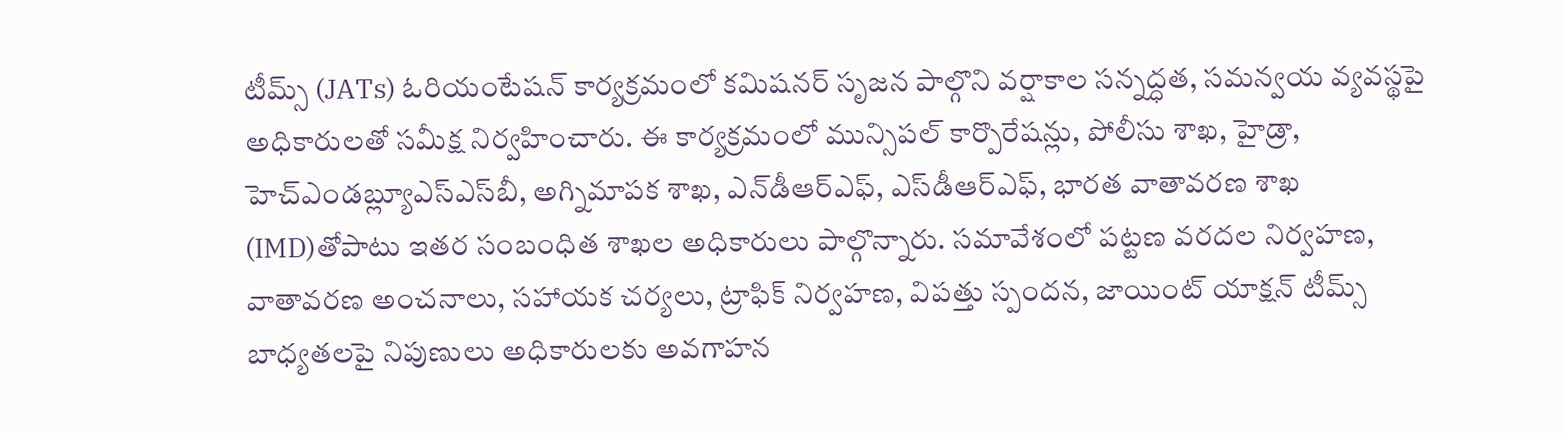టీమ్స్ (JATs) ఓరియంటేషన్ కార్యక్రమంలో కమిషనర్ సృజ‌న‌ పాల్గొని వర్షాకాల సన్నద్ధత, సమన్వయ వ్యవస్థపై అధికారులతో సమీక్ష నిర్వహించారు. ఈ కార్యక్రమంలో మున్సిపల్ కార్పొరేషన్లు, పోలీసు శాఖ, హైడ్రా, హెచ్‌ఎండబ్ల్యూఎస్‌ఎస్‌బీ, అగ్నిమాపక శాఖ, ఎన్‌డీఆర్‌ఎఫ్, ఎస్‌డీఆర్‌ఎఫ్, భారత వాతావరణ శాఖ (IMD)తోపాటు ఇతర సంబంధిత శాఖల అధికారులు పాల్గొన్నారు. సమావేశంలో పట్టణ వరదల నిర్వహణ, వాతావరణ అంచనాలు, సహాయక చర్యలు, ట్రాఫిక్ నిర్వహణ, విపత్తు స్పందన, జాయింట్ యాక్షన్ టీమ్స్ బాధ్యతలపై నిపుణులు అధికారులకు అవగాహన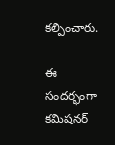కల్పించారు.

ఈ సందర్భంగా కమిషనర్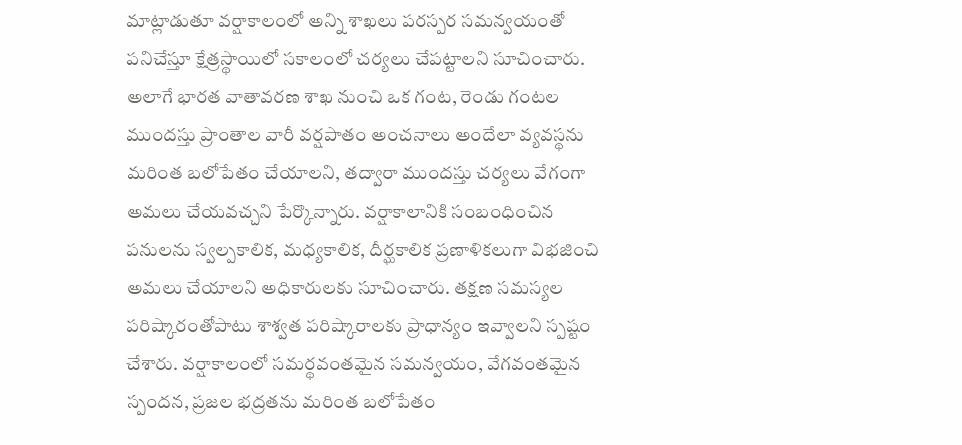మాట్లాడుతూ వర్షాకాలంలో అన్ని శాఖలు పరస్పర సమన్వయంతో పనిచేస్తూ క్షేత్రస్థాయిలో సకాలంలో చర్యలు చేపట్టాలని సూచించారు. అలాగే భారత వాతావరణ శాఖ నుంచి ఒక గంట, రెండు గంటల ముందస్తు ప్రాంతాల వారీ వర్షపాతం అంచనాలు అందేలా వ్యవస్థను మరింత బలోపేతం చేయాలని, తద్వారా ముందస్తు చర్యలు వేగంగా అమలు చేయవచ్చని పేర్కొన్నారు. వర్షాకాలానికి సంబంధించిన పనులను స్వల్పకాలిక, మధ్యకాలిక, దీర్ఘకాలిక ప్రణాళికలుగా విభజించి అమలు చేయాలని అధికారులకు సూచించారు. తక్షణ సమస్యల పరిష్కారంతోపాటు శాశ్వత పరిష్కారాలకు ప్రాధాన్యం ఇవ్వాలని స్పష్టం చేశారు. వర్షాకాలంలో సమర్థవంతమైన సమన్వయం, వేగవంతమైన స్పందన, ప్రజల భద్రతను మరింత బలోపేతం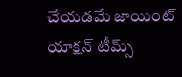చేయడమే జాయింట్ యాక్షన్ టీమ్స్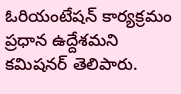ఓరియంటేషన్ కార్యక్రమం ప్రధాన ఉద్దేశమని కమిషనర్ తెలిపారు.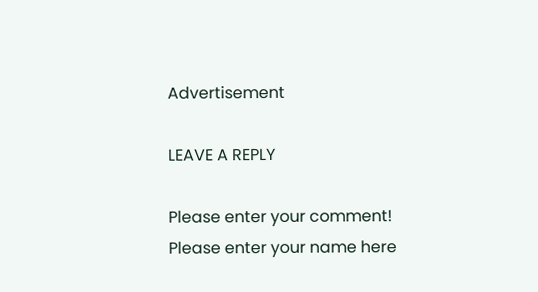Advertisement

LEAVE A REPLY

Please enter your comment!
Please enter your name here